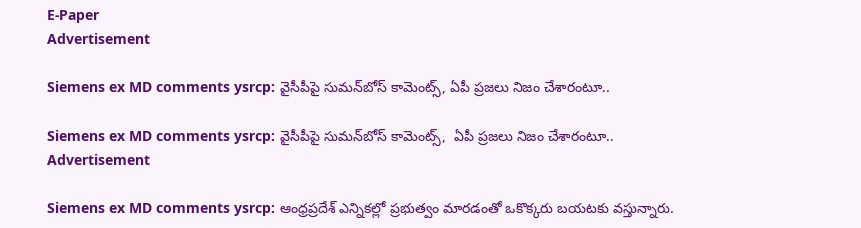E-Paper
Advertisement

Siemens ex MD comments ysrcp: వైసీపీపై సుమన్‌బోస్ కామెంట్స్, ఏపీ ప్రజలు నిజం చేశారంటూ..

Siemens ex MD comments ysrcp: వైసీపీపై సుమన్‌బోస్ కామెంట్స్,  ఏపీ ప్రజలు నిజం చేశారంటూ..
Advertisement

Siemens ex MD comments ysrcp: ఆంధ్రప్రదేశ్‌ ఎన్నికల్లో ప్రభుత్వం మారడంతో ఒకొక్కరు బయటకు వస్తున్నారు.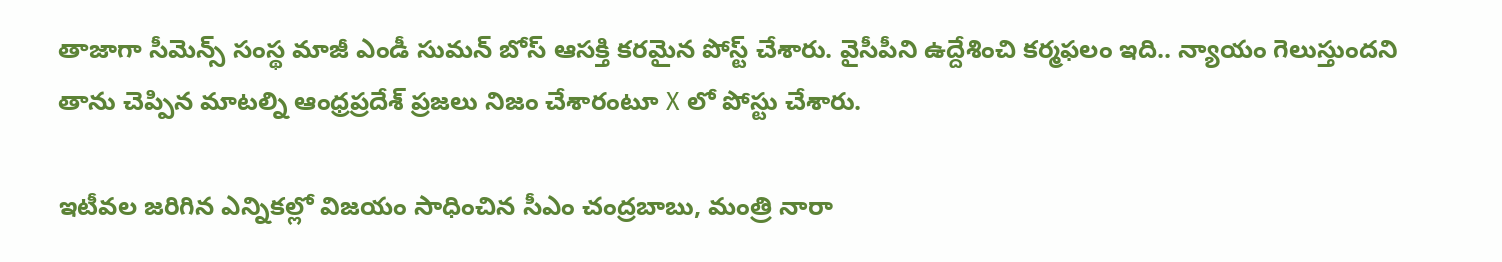తాజాగా సీమెన్స్ సంస్థ మాజీ ఎండీ సుమన్ బోస్ ఆసక్తి కరమైన పోస్ట్ చేశారు. వైసీపీని ఉద్దేశించి కర్మఫలం ఇది.. న్యాయం గెలుస్తుందని తాను చెప్పిన మాటల్ని ఆంధ్రప్రదేశ్ ప్రజలు నిజం చేశారంటూ X లో పోస్టు చేశారు.

ఇటీవల జరిగిన ఎన్నికల్లో విజయం సాధించిన సీఎం చంద్రబాబు, మంత్రి నారా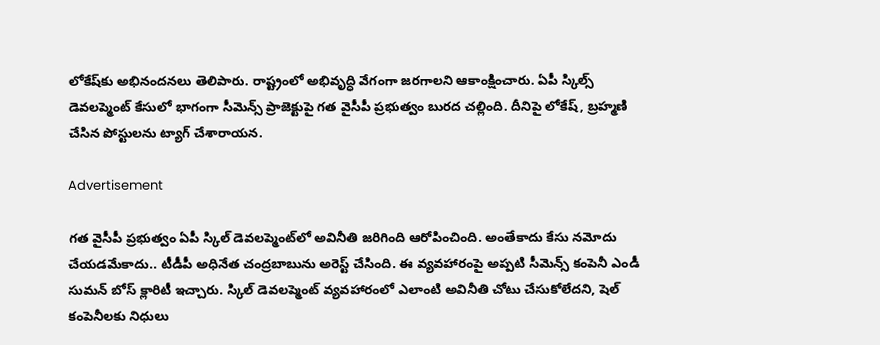లోకేష్‌కు అభినందనలు తెలిపారు. రాష్ట్రంలో అభివృద్ధి వేగంగా జరగాలని ఆకాంక్షించారు. ఏపీ స్కిల్స్ డెవలప్మెంట్ కేసులో భాగంగా సీమెన్స్ ప్రాజెక్టుపై గత వైసీపీ ప్రభుత్వం బురద చల్లింది. దీనిపై లోకేష్, బ్రహ్మణి చేసిన పోస్టులను ట్యాగ్ చేశారాయన.

Advertisement

గత వైసీపీ ప్రభుత్వం ఏపీ స్కిల్ డెవలప్మెంట్‌లో అవినీతి జరిగింది ఆరోపించింది. అంతేకాదు కేసు నమోదు చేయడమేకాదు.. టీడీపీ అధినేత చంద్రబాబును అరెస్ట్ చేసింది. ఈ వ్యవహారంపై అప్పటి సీమెన్స్ కంపెనీ ఎండీ సుమన్ బోస్ క్లారిటీ ఇచ్చారు. స్కిల్ డెవలప్మెంట్ వ్యవహారంలో ఎలాంటి అవినీతి చోటు చేసుకోలేదని, షెల్ కంపెనీలకు నిధులు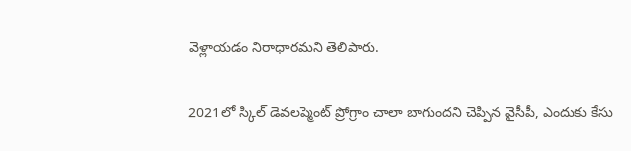వెళ్లాయడం నిరాధారమని తెలిపారు.

2021లో స్కిల్ డెవలప్మెంట్ ప్రోగ్రాం చాలా బాగుందని చెప్పిన వైసీపీ, ఎందుకు కేసు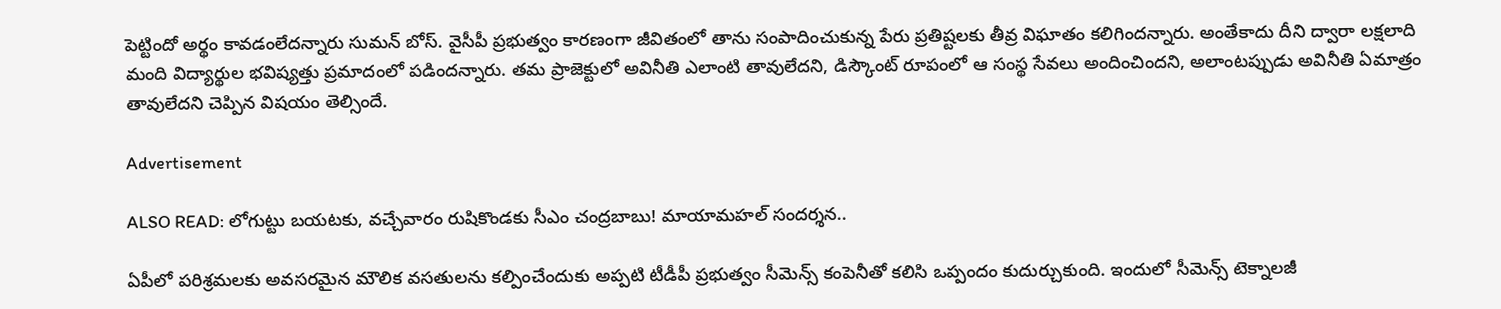పెట్టిందో అర్థం కావడంలేదన్నారు సుమన్ బోస్. వైసీపీ ప్రభుత్వం కారణంగా జీవితంలో తాను సంపాదించుకున్న పేరు ప్రతిష్టలకు తీవ్ర విఘాతం కలిగిందన్నారు. అంతేకాదు దీని ద్వారా లక్షలాది మంది విద్యార్థుల భవిష్యత్తు ప్రమాదంలో పడిందన్నారు. తమ ప్రాజెక్టులో అవినీతి ఎలాంటి తావులేదని, డిస్కౌంట్ రూపంలో ఆ సంస్థ సేవలు అందించిందని, అలాంటప్పుడు అవినీతి ఏమాత్రం తావులేదని చెప్పిన విషయం తెల్సిందే.

Advertisement

ALSO READ: లోగుట్టు బయటకు, వచ్చేవారం రుషికొండకు సీఎం చంద్రబాబు! మాయా‌మహల్ సందర్శన..

ఏపీలో పరిశ్రమలకు అవసరమైన మౌలిక వసతులను కల్పించేందుకు అప్పటి టీడీపీ ప్రభుత్వం సీమెన్స్ కంపెనీతో కలిసి ఒప్పందం కుదుర్చుకుంది. ఇందులో సీమెన్స్ టెక్నాలజీ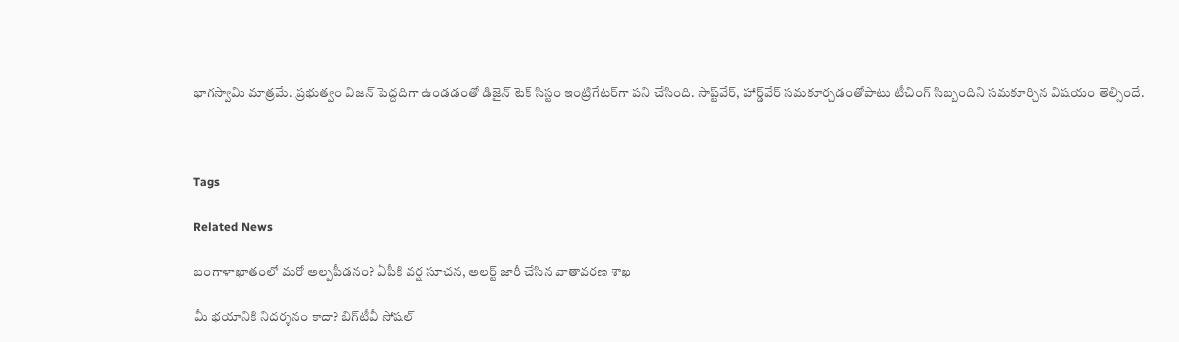భాగస్వామి మాత్రమే. ప్రభుత్వం విజన్ పెద్దదిగా ఉండడంతో డిజైన్ టెక్ సిస్టం ఇంట్రిగేటర్‌గా పని చేసింది. సాప్ట్‌వేర్, హార్డ్‌వేర్ సమకూర్చడంతోపాటు టీచింగ్ సిబ్బందిని సమకూర్చిన విషయం తెల్సిందే.



Tags

Related News

బంగాళాఖాతంలో మరో అల్పపీడనం? ఏపీకి వర్ష సూచన, అలర్ట్ జారీ చేసిన వాతావరణ శాఖ

మీ భయానికి నిదర్శనం కాదా? బిగ్‌టీవీ సోషల్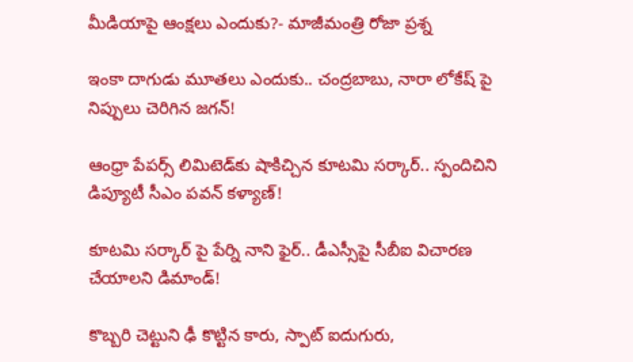మీడియాపై ఆంక్షలు ఎందుకు?- మాజీమంత్రి రోజా ప్రశ్న

ఇంకా దాగుడు మూతలు ఎందుకు.. చంద్రబాబు, నారా లోకేష్ పై నిప్పులు చెరిగిన జగన్!

ఆంధ్రా పేపర్స్ లిమిటెడ్‌కు షాకిచ్చిన కూటమి సర్కార్.. స్పందిచిని డిప్యూటీ సీఎం పవన్ కళ్యాణ్!

కూటమి సర్కార్ పై పేర్ని నాని ఫైర్.. డీఎస్సీపై సీబీఐ విచారణ చేయాలని డిమాండ్!

కొబ్బరి చెట్టుని ఢీ కొట్టిన కారు, స్పాట్ ఐదుగురు,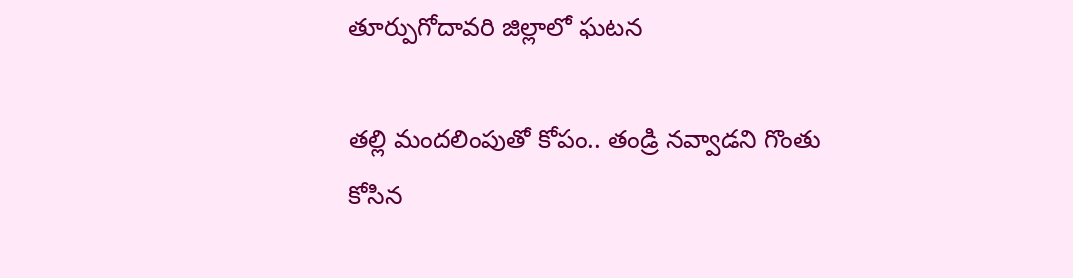తూర్పుగోదావరి జిల్లాలో ఘటన

తల్లి మందలింపుతో కోపం.. తండ్రి నవ్వాడని గొంతు కోసిన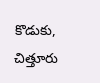కొడుకు, చిత్తూరు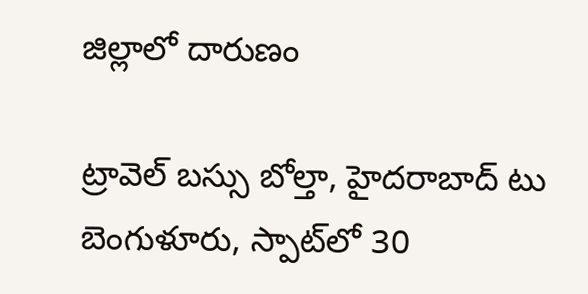జిల్లాలో దారుణం

ట్రావెల్ బస్సు బోల్తా, హైదరాబాద్ టు బెంగుళూరు, స్పాట్‌లో 30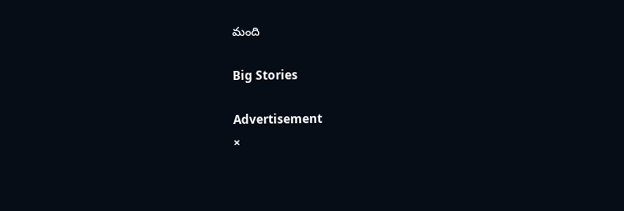మంది

Big Stories

Advertisement
×